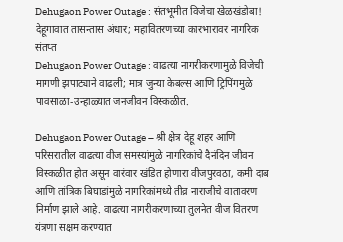Dehugaon Power Outage : संतभूमीत विजेचा खेळखंडोबा! देहूगावात तासन्तास अंधार; महावितरणच्या कारभारावर नागरिक संतप्त
Dehugaon Power Outage : वाढत्या नागरीकरणामुळे विजेची मागणी झपाट्याने वाढली; मात्र जुन्या केबल्स आणि ट्रिपिंगमुळे पावसाळा-उन्हाळ्यात जनजीवन विस्कळीत.

Dehugaon Power Outage – श्री क्षेत्र देहू शहर आणि परिसरातील वाढत्या वीज समस्यांमुळे नागरिकांचे दैनंदिन जीवन विस्कळीत होत असून वारंवार खंडित होणारा वीजपुरवठा, कमी दाब आणि तांत्रिक बिघाडांमुळे नागरिकांमध्ये तीव्र नाराजीचे वातावरण निर्माण झाले आहे. वाढत्या नागरीकरणाच्या तुलनेत वीज वितरण यंत्रणा सक्षम करण्यात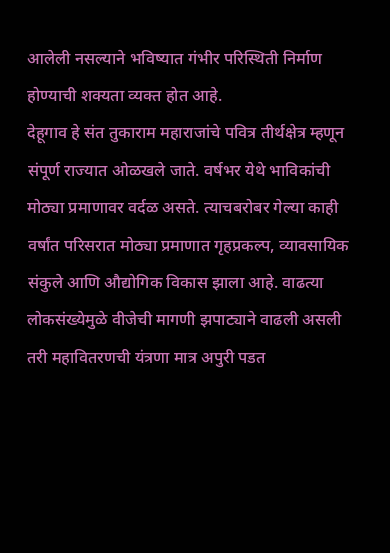आलेली नसल्याने भविष्यात गंभीर परिस्थिती निर्माण होण्याची शक्यता व्यक्त होत आहे.
देहूगाव हे संत तुकाराम महाराजांचे पवित्र तीर्थक्षेत्र म्हणून संपूर्ण राज्यात ओळखले जाते. वर्षभर येथे भाविकांची मोठ्या प्रमाणावर वर्दळ असते. त्याचबरोबर गेल्या काही वर्षांत परिसरात मोठ्या प्रमाणात गृहप्रकल्प, व्यावसायिक संकुले आणि औद्योगिक विकास झाला आहे. वाढत्या लोकसंख्येमुळे वीजेची मागणी झपाट्याने वाढली असली तरी महावितरणची यंत्रणा मात्र अपुरी पडत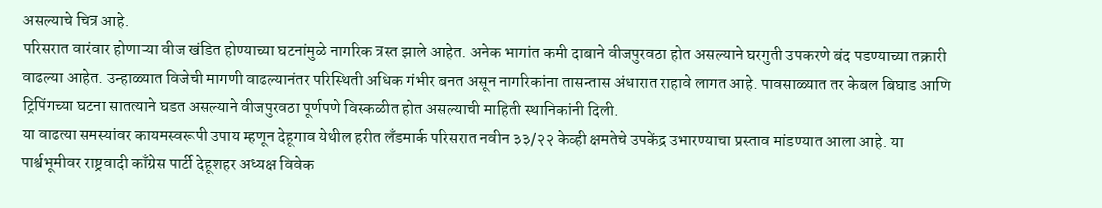असल्याचे चित्र आहे.
परिसरात वारंवार होणाऱ्या वीज खंडित होण्याच्या घटनांमुळे नागरिक त्रस्त झाले आहेत. अनेक भागांत कमी दाबाने वीजपुरवठा होत असल्याने घरगुती उपकरणे बंद पडण्याच्या तक्रारी वाढल्या आहेत. उन्हाळ्यात विजेची मागणी वाढल्यानंतर परिस्थिती अधिक गंभीर बनत असून नागरिकांना तासन्तास अंधारात राहावे लागत आहे. पावसाळ्यात तर केबल बिघाड आणि ट्रिपिंगच्या घटना सातत्याने घडत असल्याने वीजपुरवठा पूर्णपणे विस्कळीत होत असल्याची माहिती स्थानिकांनी दिली.
या वाढत्या समस्यांवर कायमस्वरूपी उपाय म्हणून देहूगाव येथील हरीत लँडमार्क परिसरात नवीन ३३/२२ केव्ही क्षमतेचे उपकेंद्र उभारण्याचा प्रस्ताव मांडण्यात आला आहे. या पार्श्वभूमीवर राष्ट्रवादी काँग्रेस पार्टी देहूशहर अध्यक्ष विवेक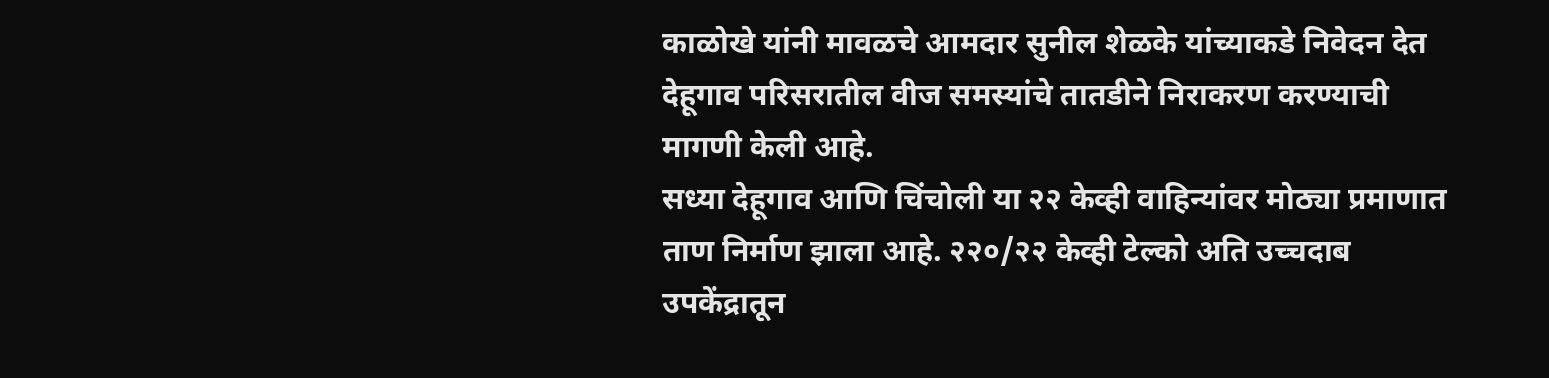काळोखे यांनी मावळचे आमदार सुनील शेळके यांच्याकडे निवेदन देत देहूगाव परिसरातील वीज समस्यांचे तातडीने निराकरण करण्याची मागणी केली आहे.
सध्या देहूगाव आणि चिंचोली या २२ केव्ही वाहिन्यांवर मोठ्या प्रमाणात ताण निर्माण झाला आहे. २२०/२२ केव्ही टेल्को अति उच्चदाब उपकेंद्रातून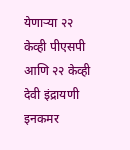येणाऱ्या २२ केव्ही पीएसपी आणि २२ केव्ही देवी इंद्रायणी इनकमर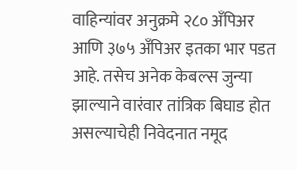वाहिन्यांवर अनुक्रमे २८० अँपिअर आणि ३७५ अँपिअर इतका भार पडत आहे. तसेच अनेक केबल्स जुन्या झाल्याने वारंवार तांत्रिक बिघाड होत असल्याचेही निवेदनात नमूद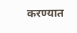करण्यात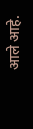आले आहे.